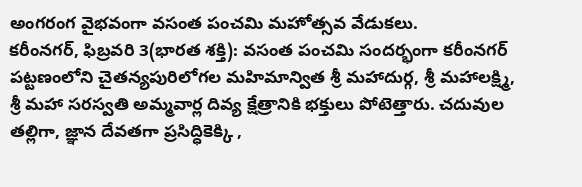అంగరంగ వైభవంగా వసంత పంచమి మహోత్సవ వేడుకలు.
కరీంనగర్, ఫిబ్రవరి 3(భారత శక్తి): వసంత పంచమి సందర్భంగా కరీంనగర్ పట్టణంలోని చైతన్యపురిలోగల మహిమాన్విత శ్రీ మహాదుర్గ, శ్రీ మహాలక్ష్మి, శ్రీ మహా సరస్వతి అమ్మవార్ల దివ్య క్షేత్రానికి భక్తులు పోటెత్తారు. చదువుల తల్లిగా, జ్ఞాన దేవతగా ప్రసిద్ధికెక్కి ,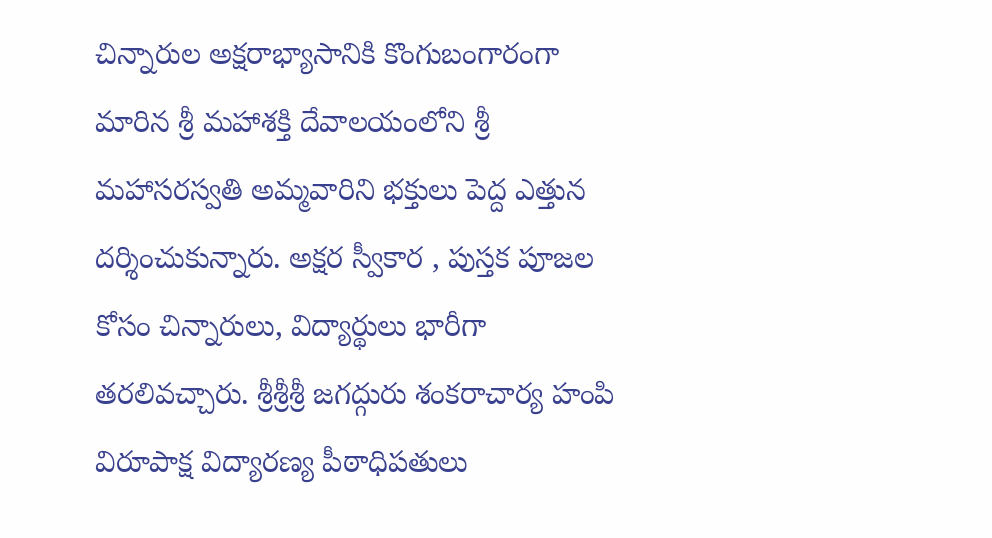చిన్నారుల అక్షరాభ్యాసానికి కొంగుబంగారంగా మారిన శ్రీ మహాశక్తి దేవాలయంలోని శ్రీ మహాసరస్వతి అమ్మవారిని భక్తులు పెద్ద ఎత్తున దర్శించుకున్నారు. అక్షర స్వీకార , పుస్తక పూజల కోసం చిన్నారులు, విద్యార్థులు భారీగా తరలివచ్చారు. శ్రీశ్రీశ్రీ జగద్గురు శంకరాచార్య హంపి విరూపాక్ష విద్యారణ్య పీఠాధిపతులు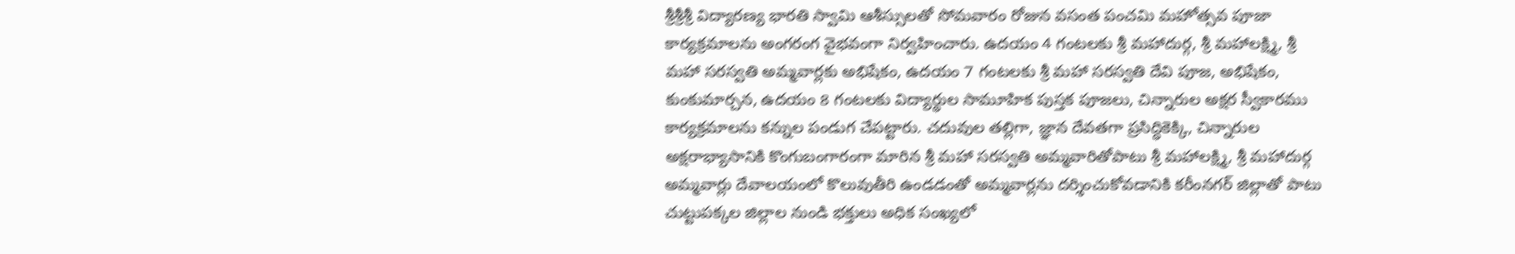శ్రీశ్రీశ్రీ విద్యారణ్య భారతి స్వామి ఆశీస్సులతో సోమవారం రోజున వసంత పంచమి మహోత్సవ పూజా కార్యక్రమాలను అంగరంగ వైభవంగా నిర్వహించారు. ఉదయం 4 గంటలకు శ్రీ మహాదుర్గ, శ్రీ మహాలక్ష్మి, శ్రీ మహా సరస్వతి అమ్మవార్లకు అభిషేకం, ఉదయం 7 గంటలకు శ్రీ మహా సరస్వతి దేవి పూజ, అభిషేకం, కుంకుమార్చన, ఉదయం 8 గంటలకు విద్యార్థుల సామూహిక పుస్తక పూజలు, చిన్నారుల అక్షర స్వీకారము కార్యక్రమాలను కన్నుల పండుగ చేపట్టారు. చదువుల తల్లిగా, జ్ఞాన దేవతగా ప్రసిద్ధికెక్కి, చిన్నారుల అక్షరాభ్యాసానికి కొంగుబంగారంగా మారిన శ్రీ మహా సరస్వతి అమ్మవారితోపాటు శ్రీ మహాలక్ష్మి, శ్రీ మహాదుర్గ అమ్మవార్లు దేవాలయంలో కొలువుతీరి ఉండడంతో అమ్మవార్లను దర్శించుకోవడానికి కరీంనగర్ జిల్లాతో పాటు చుట్టుపక్కల జిల్లాల నుండి భక్తులు అధిక సంఖ్యలో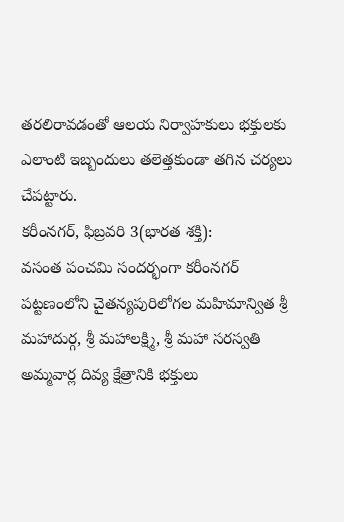తరలిరావడంతో ఆలయ నిర్వాహకులు భక్తులకు ఎలాంటి ఇబ్బందులు తలెత్తకుండా తగిన చర్యలు చేపట్టారు.
కరీంనగర్, ఫిబ్రవరి 3(భారత శక్తి):
వసంత పంచమి సందర్భంగా కరీంనగర్ పట్టణంలోని చైతన్యపురిలోగల మహిమాన్విత శ్రీ మహాదుర్గ, శ్రీ మహాలక్ష్మి, శ్రీ మహా సరస్వతి అమ్మవార్ల దివ్య క్షేత్రానికి భక్తులు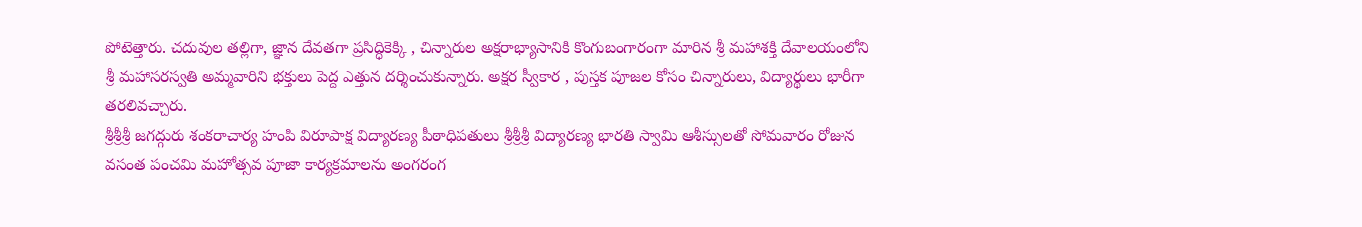పోటెత్తారు. చదువుల తల్లిగా, జ్ఞాన దేవతగా ప్రసిద్ధికెక్కి , చిన్నారుల అక్షరాభ్యాసానికి కొంగుబంగారంగా మారిన శ్రీ మహాశక్తి దేవాలయంలోని శ్రీ మహాసరస్వతి అమ్మవారిని భక్తులు పెద్ద ఎత్తున దర్శించుకున్నారు. అక్షర స్వీకార , పుస్తక పూజల కోసం చిన్నారులు, విద్యార్థులు భారీగా తరలివచ్చారు.
శ్రీశ్రీశ్రీ జగద్గురు శంకరాచార్య హంపి విరూపాక్ష విద్యారణ్య పీఠాధిపతులు శ్రీశ్రీశ్రీ విద్యారణ్య భారతి స్వామి ఆశీస్సులతో సోమవారం రోజున వసంత పంచమి మహోత్సవ పూజా కార్యక్రమాలను అంగరంగ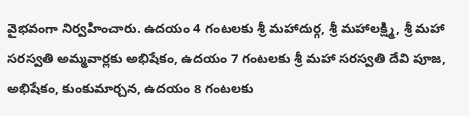వైభవంగా నిర్వహించారు. ఉదయం 4 గంటలకు శ్రీ మహాదుర్గ, శ్రీ మహాలక్ష్మి, శ్రీ మహా సరస్వతి అమ్మవార్లకు అభిషేకం, ఉదయం 7 గంటలకు శ్రీ మహా సరస్వతి దేవి పూజ, అభిషేకం, కుంకుమార్చన, ఉదయం 8 గంటలకు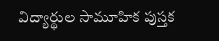విద్యార్థుల సామూహిక పుస్తక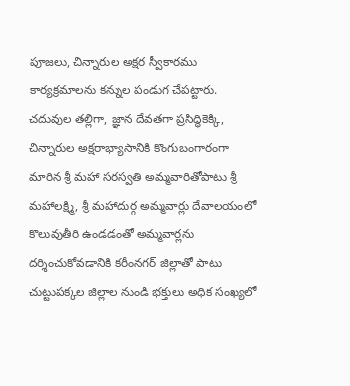పూజలు, చిన్నారుల అక్షర స్వీకారము కార్యక్రమాలను కన్నుల పండుగ చేపట్టారు. చదువుల తల్లిగా, జ్ఞాన దేవతగా ప్రసిద్ధికెక్కి, చిన్నారుల అక్షరాభ్యాసానికి కొంగుబంగారంగా మారిన శ్రీ మహా సరస్వతి అమ్మవారితోపాటు శ్రీ మహాలక్ష్మి, శ్రీ మహాదుర్గ అమ్మవార్లు దేవాలయంలో కొలువుతీరి ఉండడంతో అమ్మవార్లను దర్శించుకోవడానికి కరీంనగర్ జిల్లాతో పాటు చుట్టుపక్కల జిల్లాల నుండి భక్తులు అధిక సంఖ్యలో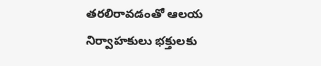తరలిరావడంతో ఆలయ నిర్వాహకులు భక్తులకు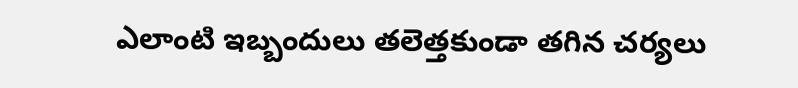ఎలాంటి ఇబ్బందులు తలెత్తకుండా తగిన చర్యలు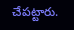చేపట్టారు.